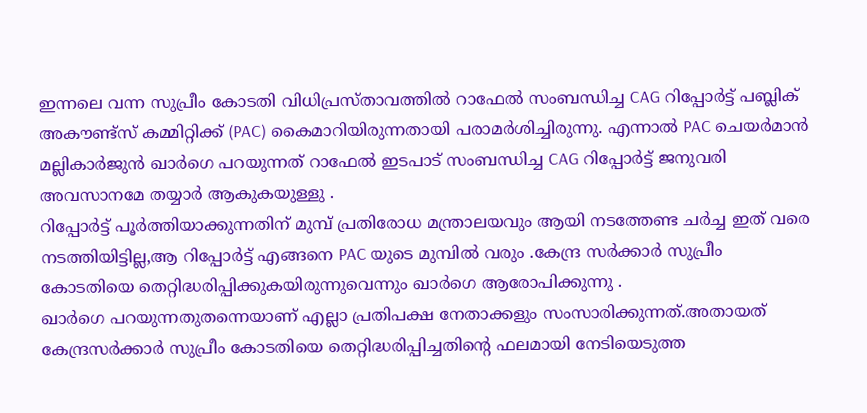ഇന്നലെ വന്ന സുപ്രീം കോടതി വിധിപ്രസ്താവത്തിൽ റാഫേൽ സംബന്ധിച്ച CAG റിപ്പോർട്ട് പബ്ലിക് അകൗണ്ട്സ് കമ്മിറ്റിക്ക് (PAC) കൈമാറിയിരുന്നതായി പരാമർശിച്ചിരുന്നു. എന്നാൽ PAC ചെയർമാൻ മല്ലികാർജുൻ ഖാർഗെ പറയുന്നത് റാഫേൽ ഇടപാട് സംബന്ധിച്ച CAG റിപ്പോർട്ട് ജനുവരി അവസാനമേ തയ്യാർ ആകുകയുള്ളു .
റിപ്പോർട്ട് പൂർത്തിയാക്കുന്നതിന് മുമ്പ് പ്രതിരോധ മന്ത്രാലയവും ആയി നടത്തേണ്ട ചർച്ച ഇത് വരെ നടത്തിയിട്ടില്ല,ആ റിപ്പോർട്ട് എങ്ങനെ PAC യുടെ മുമ്പിൽ വരും .കേന്ദ്ര സർക്കാർ സുപ്രീം കോടതിയെ തെറ്റിദ്ധരിപ്പിക്കുകയിരുന്നുവെന്നും ഖാർഗെ ആരോപിക്കുന്നു .
ഖാർഗെ പറയുന്നതുതന്നെയാണ് എല്ലാ പ്രതിപക്ഷ നേതാക്കളും സംസാരിക്കുന്നത്.അതായത് കേന്ദ്രസർക്കാർ സുപ്രീം കോടതിയെ തെറ്റിദ്ധരിപ്പിച്ചതിന്റെ ഫലമായി നേടിയെടുത്ത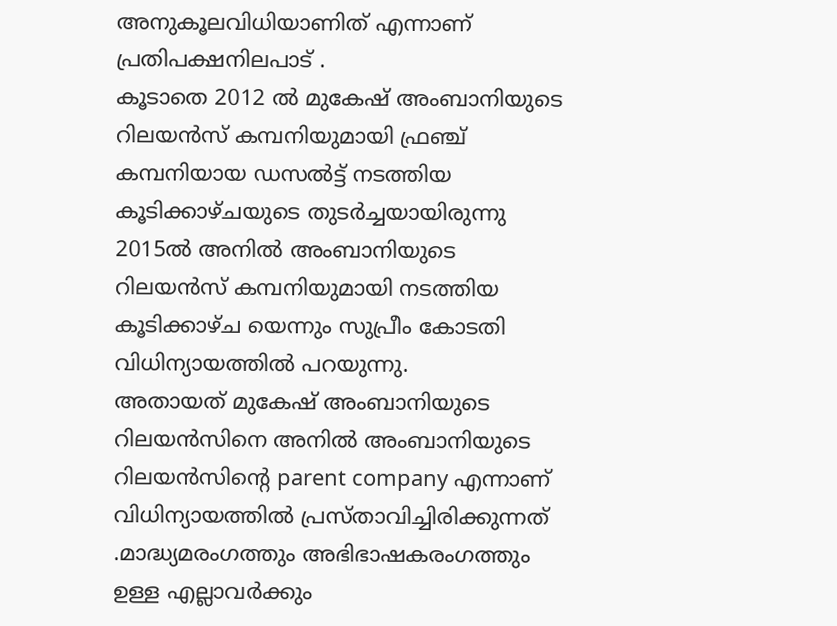അനുകൂലവിധിയാണിത് എന്നാണ് പ്രതിപക്ഷനിലപാട് .
കൂടാതെ 2012 ൽ മുകേഷ് അംബാനിയുടെ റിലയൻസ് കമ്പനിയുമായി ഫ്രഞ്ച് കമ്പനിയായ ഡസൽട്ട് നടത്തിയ കൂടിക്കാഴ്ചയുടെ തുടർച്ചയായിരുന്നു 2015ൽ അനിൽ അംബാനിയുടെ റിലയൻസ് കമ്പനിയുമായി നടത്തിയ കൂടിക്കാഴ്ച യെന്നും സുപ്രീം കോടതി വിധിന്യായത്തിൽ പറയുന്നു.
അതായത് മുകേഷ് അംബാനിയുടെ റിലയൻസിനെ അനിൽ അംബാനിയുടെ റിലയൻസിന്റെ parent company എന്നാണ് വിധിന്യായത്തിൽ പ്രസ്താവിച്ചിരിക്കുന്നത് .മാദ്ധ്യമരംഗത്തും അഭിഭാഷകരംഗത്തും ഉള്ള എല്ലാവർക്കും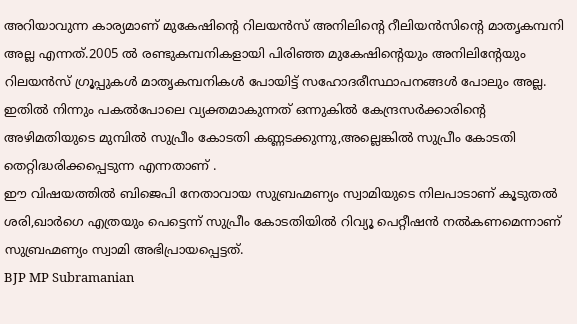അറിയാവുന്ന കാര്യമാണ് മുകേഷിന്റെ റിലയൻസ് അനിലിന്റെ റീലിയൻസിന്റെ മാതൃകമ്പനി അല്ല എന്നത്.2005 ൽ രണ്ടുകമ്പനികളായി പിരിഞ്ഞ മുകേഷിന്റെയും അനിലിന്റേയും റിലയൻസ് ഗ്രൂപ്പുകൾ മാതൃകമ്പനികൾ പോയിട്ട് സഹോദരീസ്ഥാപനങ്ങൾ പോലും അല്ല.
ഇതിൽ നിന്നും പകൽപോലെ വ്യക്തമാകുന്നത് ഒന്നുകിൽ കേന്ദ്രസർക്കാരിന്റെ അഴിമതിയുടെ മുമ്പിൽ സുപ്രീം കോടതി കണ്ണടക്കുന്നു,അല്ലെങ്കിൽ സുപ്രീം കോടതി തെറ്റിദ്ധരിക്കപ്പെടുന്ന എന്നതാണ് .
ഈ വിഷയത്തിൽ ബിജെപി നേതാവായ സുബ്രഹ്മണ്യം സ്വാമിയുടെ നിലപാടാണ് കൂടുതൽ ശരി,ഖാർഗെ എത്രയും പെട്ടെന്ന് സുപ്രീം കോടതിയിൽ റിവ്യൂ പെറ്റീഷൻ നൽകണമെന്നാണ് സുബ്രഹ്മണ്യം സ്വാമി അഭിപ്രായപ്പെട്ടത്.
BJP MP Subramanian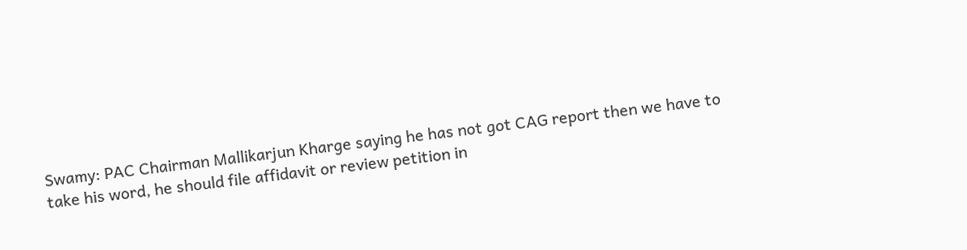Swamy: PAC Chairman Mallikarjun Kharge saying he has not got CAG report then we have to take his word, he should file affidavit or review petition in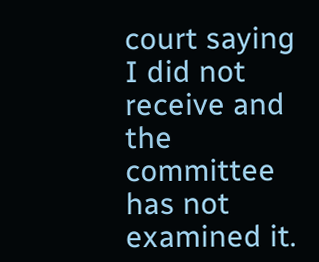court saying I did not receive and the committee has not examined it.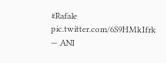#Rafale pic.twitter.com/6S9HMkIfrk
— ANI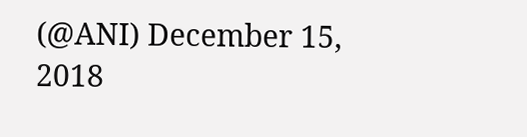(@ANI) December 15, 2018